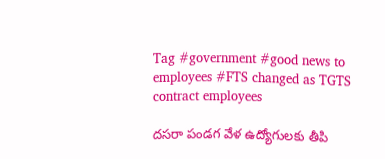Tag #government #good news to employees #FTS changed as TGTS contract employees

దసరా పండగ వేళ ఉద్యోగులకు తీపి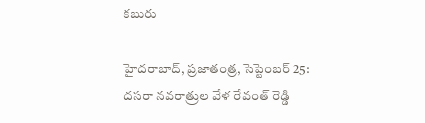కబురు

హైదరాబాద్‌, ప్రజాతంత్ర, సెప్టెంబర్‌ 25: దసరా నవరాత్రుల వేళ రేవంత్‌ రెడ్డి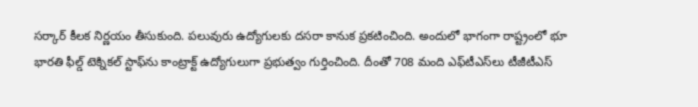సర్కార్‌ కీలక నిర్ణయం తీసుకుంది. పలువురు ఉద్యోగులకు దసరా కానుక ప్రకటించింది. అందులో భాగంగా రాష్ట్రంలో భూ భారతి ఫీల్డ్‌ టెక్నికల్‌ స్టాఫ్‌ను కాంట్రాక్ట్‌ ఉద్యోగులుగా ప్రభుత్వం గుర్తించింది. దీంతో 708 మంది ఎఫ్‌టీఎస్‌లు టీజీటీఎస్‌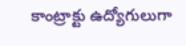కాంట్రాక్టు ఉద్యోగులుగా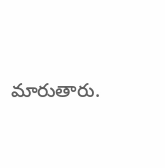మారుతారు.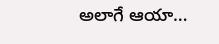అలాగే ఆయా…